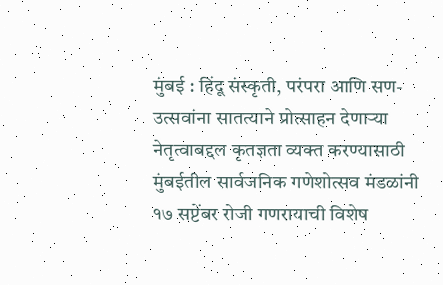मुंबई : हिंदू संस्कृती, परंपरा आणि सण-उत्सवांना सातत्याने प्रोत्साहन देणाऱ्या नेतृत्वाबद्दल कृतज्ञता व्यक्त करण्यासाठी मुंबईतील सार्वजनिक गणेशोत्सव मंडळांनी १७ सप्टेंबर रोजी गणरायाची विशेष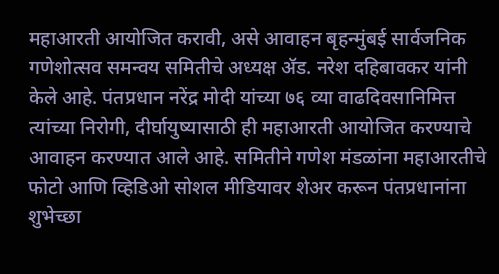महाआरती आयोजित करावी, असे आवाहन बृहन्मुंबई सार्वजनिक गणेशोत्सव समन्वय समितीचे अध्यक्ष ॲड. नरेश दहिबावकर यांनी केले आहे. पंतप्रधान नरेंद्र मोदी यांच्या ७६ व्या वाढदिवसानिमित्त त्यांच्या निरोगी, दीर्घायुष्यासाठी ही महाआरती आयोजित करण्याचे आवाहन करण्यात आले आहे. समितीने गणेश मंडळांना महाआरतीचे फोटो आणि व्हिडिओ सोशल मीडियावर शेअर करून पंतप्रधानांना शुभेच्छा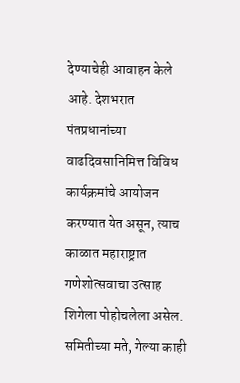देण्याचेही आवाहन केले आहे. देशभरात पंतप्रधानांच्या वाढदिवसानिमित्त विविध कार्यक्रमांचे आयोजन करण्यात येत असून, त्याच काळात महाराष्ट्रात गणेशोत्सवाचा उत्साह शिगेला पोहोचलेला असेल. समितीच्या मते, गेल्या काही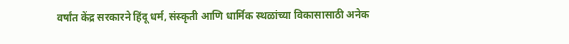वर्षांत केंद्र सरकारने हिंदू धर्म, संस्कृती आणि धार्मिक स्थळांच्या विकासासाठी अनेक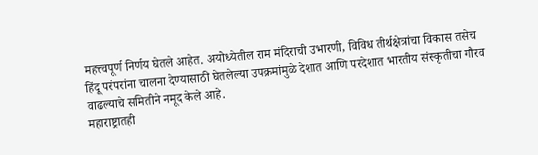महत्त्वपूर्ण निर्णय घेतले आहेत. अयोध्येतील राम मंदिराची उभारणी, विविध तीर्थक्षेत्रांचा विकास तसेच हिंदू परंपरांना चालना देण्यासाठी घेतलेल्या उपक्रमांमुळे देशात आणि परदेशात भारतीय संस्कृतीचा गौरव वाढल्याचे समितीने नमूद केले आहे.
महाराष्ट्रातही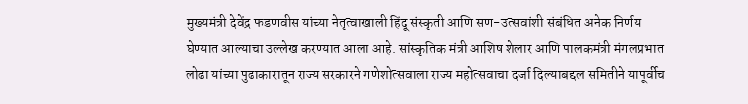मुख्यमंत्री देवेंद्र फडणवीस यांच्या नेतृत्वाखाली हिंदू संस्कृती आणि सण-उत्सवांशी संबंधित अनेक निर्णय घेण्यात आल्याचा उल्लेख करण्यात आला आहे. सांस्कृतिक मंत्री आशिष शेलार आणि पालकमंत्री मंगलप्रभात लोढा यांच्या पुढाकारातून राज्य सरकारने गणेशोत्सवाला राज्य महोत्सवाचा दर्जा दिल्याबद्दल समितीने यापूर्वीच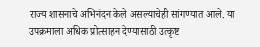राज्य शासनाचे अभिनंदन केले असल्याचेही सांगण्यात आले. या उपक्रमाला अधिक प्रोत्साहन देण्यासाठी उत्कृष्ट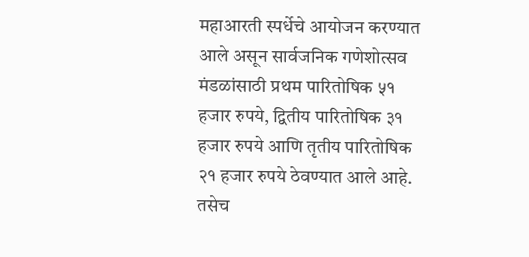महाआरती स्पर्धेचे आयोजन करण्यात आले असून सार्वजनिक गणेशोत्सव मंडळांसाठी प्रथम पारितोषिक ५१ हजार रुपये, द्वितीय पारितोषिक ३१ हजार रुपये आणि तृतीय पारितोषिक २१ हजार रुपये ठेवण्यात आले आहे. तसेच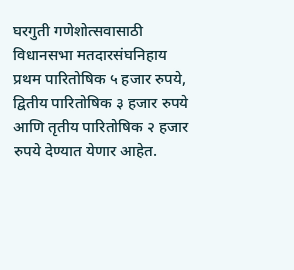घरगुती गणेशोत्सवासाठी विधानसभा मतदारसंघनिहाय प्रथम पारितोषिक ५ हजार रुपये, द्वितीय पारितोषिक ३ हजार रुपये आणि तृतीय पारितोषिक २ हजार रुपये देण्यात येणार आहेत.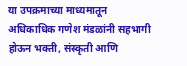या उपक्रमाच्या माध्यमातून अधिकाधिक गणेश मंडळांनी सहभागी होऊन भक्ती, संस्कृती आणि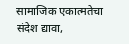सामाजिक एकात्मतेचा संदेश द्यावा,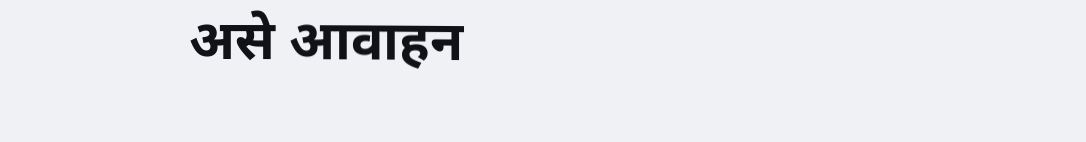असे आवाहन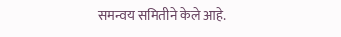समन्वय समितीने केले आहे.